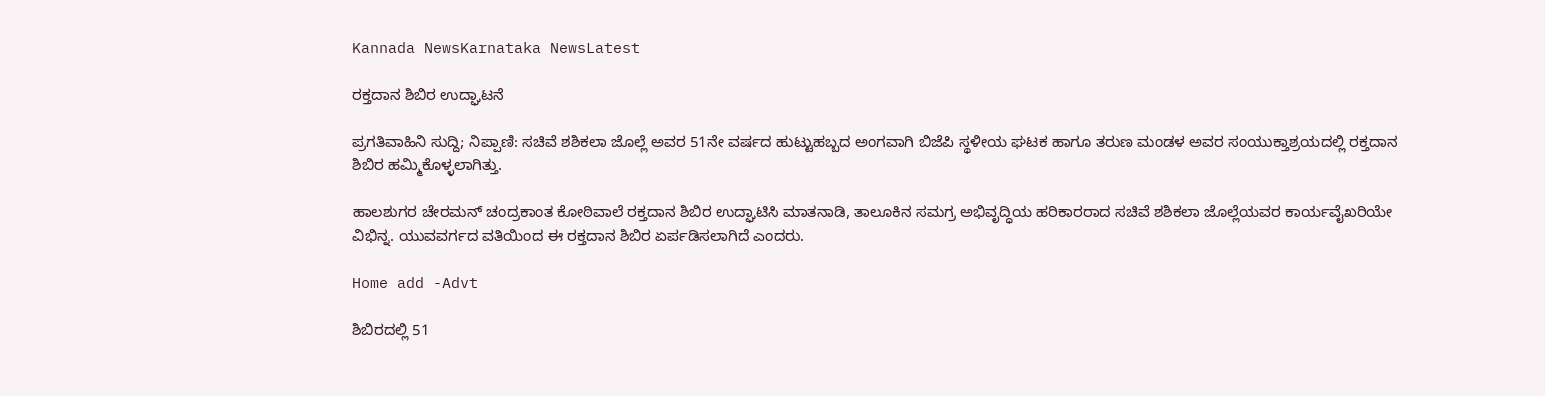Kannada NewsKarnataka NewsLatest

ರಕ್ತದಾನ ಶಿಬಿರ ಉದ್ಘಾಟನೆ

ಪ್ರಗತಿವಾಹಿನಿ ಸುದ್ದಿ; ನಿಪ್ಪಾಣಿ: ಸಚಿವೆ ಶಶಿಕಲಾ ಜೊಲ್ಲೆ ಅವರ 51ನೇ ವರ್ಷದ ಹುಟ್ಟುಹಬ್ಬದ ಅಂಗವಾಗಿ ಬಿಜೆಪಿ ಸ್ಥಳೀಯ ಘಟಕ ಹಾಗೂ ತರುಣ ಮಂಡಳ ಅವರ ಸಂಯುಕ್ತಾಶ್ರಯದಲ್ಲಿ ರಕ್ತದಾನ ಶಿಬಿರ ಹಮ್ಮಿಕೊಳ್ಳಲಾಗಿತ್ತು.

ಹಾಲಶುಗರ ಚೇರಮನ್ ಚಂದ್ರಕಾಂತ ಕೋಠಿವಾಲೆ ರಕ್ತದಾನ ಶಿಬಿರ ಉದ್ಘಾಟಿಸಿ ಮಾತನಾಡಿ, ತಾಲೂಕಿನ ಸಮಗ್ರ ಅಭಿವೃದ್ಧಿಯ ಹರಿಕಾರರಾದ ಸಚಿವೆ ಶಶಿಕಲಾ ಜೊಲ್ಲೆಯವರ ಕಾರ್ಯವೈಖರಿಯೇ ವಿಭಿನ್ನ. ಯುವವರ್ಗದ ವತಿಯಿಂದ ಈ ರಕ್ತದಾನ ಶಿಬಿರ ಏರ್ಪಡಿಸಲಾಗಿದೆ ಎಂದರು.

Home add -Advt

ಶಿಬಿರದಲ್ಲಿ 51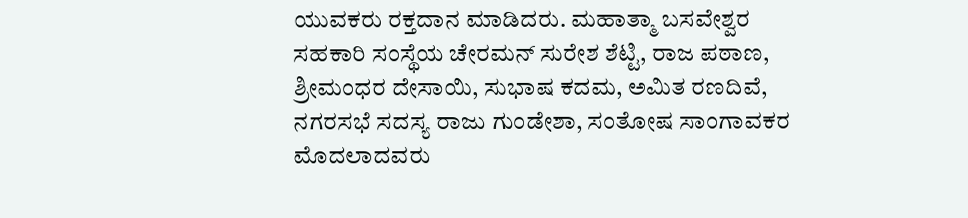ಯುವಕರು ರಕ್ತದಾನ ಮಾಡಿದರು. ಮಹಾತ್ಮಾ ಬಸವೇಶ್ವರ ಸಹಕಾರಿ ಸಂಸ್ಥೆಯ ಚೇರಮನ್ ಸುರೇಶ ಶೆಟ್ಟಿ, ರಾಜ ಪಠಾಣ, ಶ್ರೀಮಂಧರ ದೇಸಾಯಿ, ಸುಭಾಷ ಕದಮ, ಅಮಿತ ರಣದಿವೆ, ನಗರಸಭೆ ಸದಸ್ಯ ರಾಜು ಗುಂಡೇಶಾ, ಸಂತೋಷ ಸಾಂಗಾವಕರ ಮೊದಲಾದವರು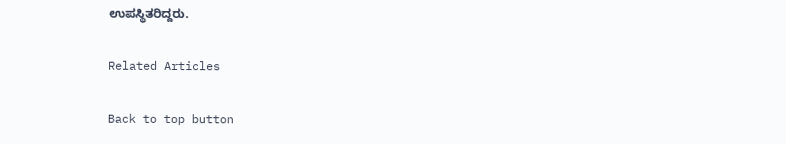ಉಪಸ್ಥಿತರಿದ್ದರು.

Related Articles

Back to top button